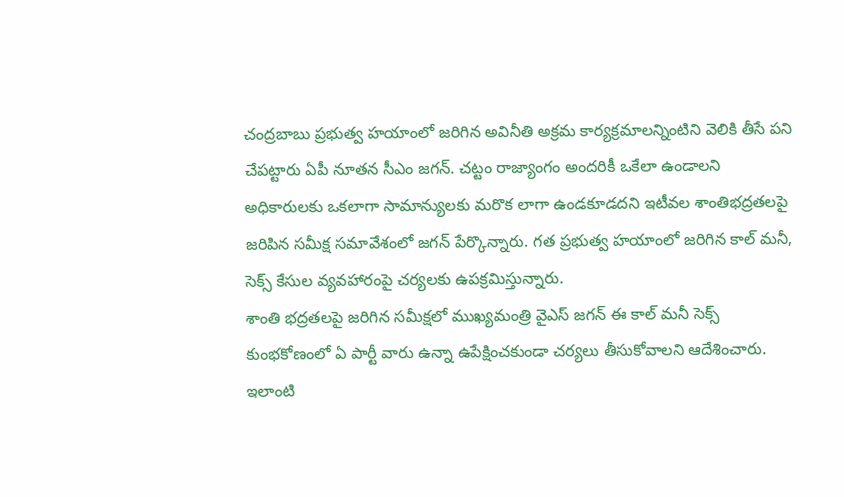చంద్రబాబు ప్రభుత్వ హయాంలో జరిగిన అవినీతి అక్రమ కార్యక్రమాలన్నింటిని వెలికి తీసే పని చేపట్టారు ఏపీ నూతన సీఎం జగన్. చట్టం రాజ్యాంగం అందరికీ ఒకేలా ఉండాలని అధికారులకు ఒకలాగా సామాన్యులకు మరొక లాగా ఉండకూడదని ఇటీవల శాంతిభద్రతలపై జరిపిన సమీక్ష సమావేశంలో జగన్ పేర్కొన్నారు. గత ప్రభుత్వ హయాంలో జరిగిన కాల్ మనీ, సెక్స్ కేసుల వ్యవహారంపై చర్యలకు ఉపక్రమిస్తున్నారు.
శాంతి భద్రతలపై జరిగిన సమీక్షలో ముఖ్యమంత్రి వైఎస్ జగన్ ఈ కాల్ మనీ సెక్స్ కుంభకోణంలో ఏ పార్టీ వారు ఉన్నా ఉపేక్షించకుండా చర్యలు తీసుకోవాలని ఆదేశించారు. ఇలాంటి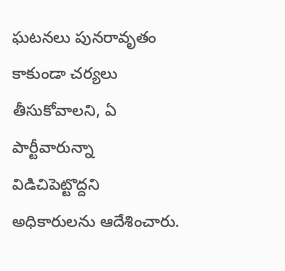ఘటనలు పునరావృతం కాకుండా చర్యలు తీసుకోవాలని, ఏ పార్టీవారున్నా విడిచిపెట్టొద్దని అధికారులను ఆదేశించారు.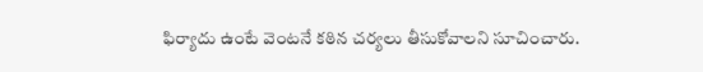ఫిర్యాదు ఉంటే వెంటనే కఠిన చర్యలు తీసుకోవాలని సూచించారు.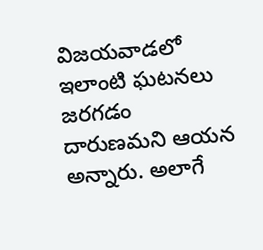విజయవాడలో ఇలాంటి ఘటనలు జరగడం దారుణమని ఆయన అన్నారు. అలాగే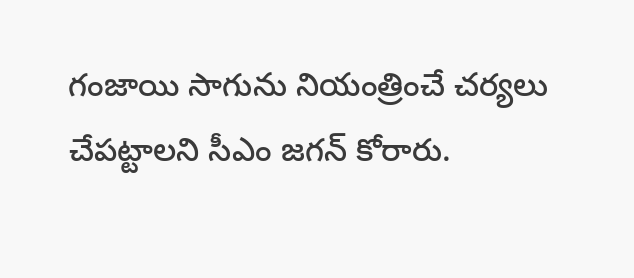గంజాయి సాగును నియంత్రించే చర్యలు చేపట్టాలని సీఎం జగన్ కోరారు.